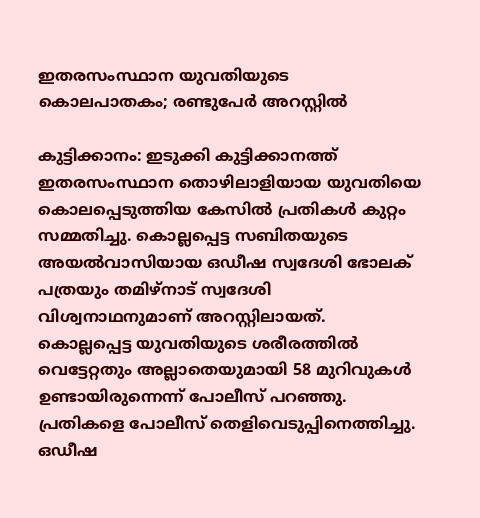ഇതരസംസ്ഥാന യുവതിയുടെ കൊലപാതകം; രണ്ടുപേര്‍ അറസ്റ്റില്‍

കുട്ടിക്കാനം: ഇടുക്കി കുട്ടിക്കാനത്ത് ഇതരസംസ്ഥാന തൊഴിലാളിയായ യുവതിയെ കൊലപ്പെടുത്തിയ കേസില്‍ പ്രതികള്‍ കുറ്റം സമ്മതിച്ചു. കൊല്ലപ്പെട്ട സബിതയുടെ അയല്‍വാസിയായ ഒഡീഷ സ്വദേശി ഭോലക് പത്രയും തമിഴ്‌നാട് സ്വദേശി വിശ്വനാഥനുമാണ് അറസ്റ്റിലായത്. കൊല്ലപ്പെട്ട യുവതിയുടെ ശരീരത്തില്‍ വെട്ടേറ്റതും അല്ലാതെയുമായി 58 മുറിവുകള്‍ ഉണ്ടായിരുന്നെന്ന് പോലീസ് പറഞ്ഞു. പ്രതികളെ പോലീസ് തെളിവെടുപ്പിനെത്തിച്ചു. ഒഡീഷ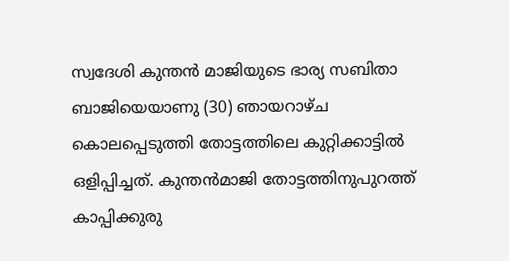സ്വദേശി കുന്തന്‍ മാജിയുടെ ഭാര്യ സബിതാ ബാജിയെയാണു (30) ഞായറാഴ്ച കൊലപ്പെടുത്തി തോട്ടത്തിലെ കുറ്റിക്കാട്ടില്‍ ഒളിപ്പിച്ചത്. കുന്തന്‍മാജി തോട്ടത്തിനുപുറത്ത് കാപ്പിക്കുരു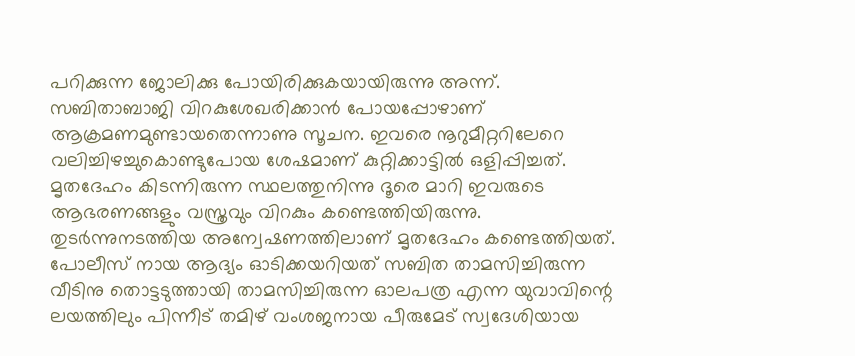പറിക്കുന്ന ജോലിക്കു പോയിരിക്കുകയായിരുന്നു അന്ന്. സബിതാബാജി വിറകുശേഖരിക്കാന്‍ പോയപ്പോഴാണ് ആക്രമണമുണ്ടായതെന്നാണു സൂചന. ഇവരെ നൂറുമീറ്ററിലേറെ വലിച്ചിഴച്ചുകൊണ്ടുപോയ ശേഷമാണ് കുറ്റിക്കാട്ടില്‍ ഒളിപ്പിച്ചത്. മൃതദേഹം കിടന്നിരുന്ന സ്ഥലത്തുനിന്നു ദൂരെ മാറി ഇവരുടെ ആഭരണങ്ങളും വസ്ത്രവും വിറകും കണ്ടെത്തിയിരുന്നു. തുടര്‍ന്നുനടത്തിയ അന്വേഷണത്തിലാണ് മൃതദേഹം കണ്ടെത്തിയത്. പോലീസ് നായ ആദ്യം ഓടിക്കയറിയത് സബിത താമസിച്ചിരുന്ന വീടിനു തൊട്ടടുത്തായി താമസിച്ചിരുന്ന ഓലപത്ര എന്ന യുവാവിന്റെ ലയത്തിലും പിന്നീട് തമിഴ് വംശജനായ പീരുമേട് സ്വദേശിയായ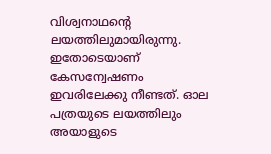വിശ്വനാഥന്റെ ലയത്തിലുമായിരുന്നു. ഇതോടെയാണ് കേസന്വേഷണം ഇവരിലേക്കു നീണ്ടത്. ഓല പത്രയുടെ ലയത്തിലും അയാളുടെ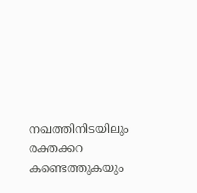നഖത്തിനിടയിലും രക്തക്കറ കണ്ടെത്തുകയും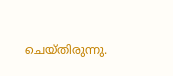ചെയ്തിരുന്നു.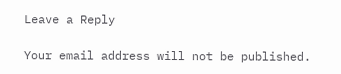Leave a Reply

Your email address will not be published.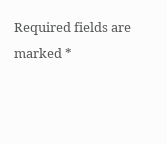Required fields are marked *